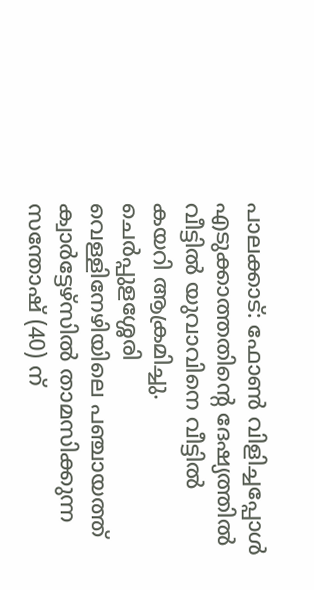പാലക്കാട്: ഫോൺ വിളിച്ചപ്പോൾ എടുക്കാത്തതിന്റെ ദേഷ്യത്തിൽ വീട്ടിൽ യുവാവിനെ വീട്ടിൽ കയറി ആക്രമിച്ചു. ചെർപ്പുളശ്ശേരി വെള്ളിനേഴിയിലെ പഞ്ചായത്ത് ക്വാർട്ടേഴ്സിൽ താമസിക്കുന്ന സന്തോഷ് (40) ന്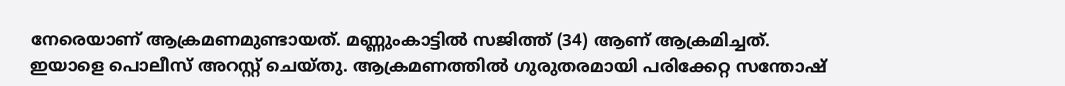നേരെയാണ് ആക്രമണമുണ്ടായത്. മണ്ണുംകാട്ടിൽ സജിത്ത് (34) ആണ് ആക്രമിച്ചത്. ഇയാളെ പൊലീസ് അറസ്റ്റ് ചെയ്തു. ആക്രമണത്തിൽ ഗുരുതരമായി പരിക്കേറ്റ സന്തോഷ്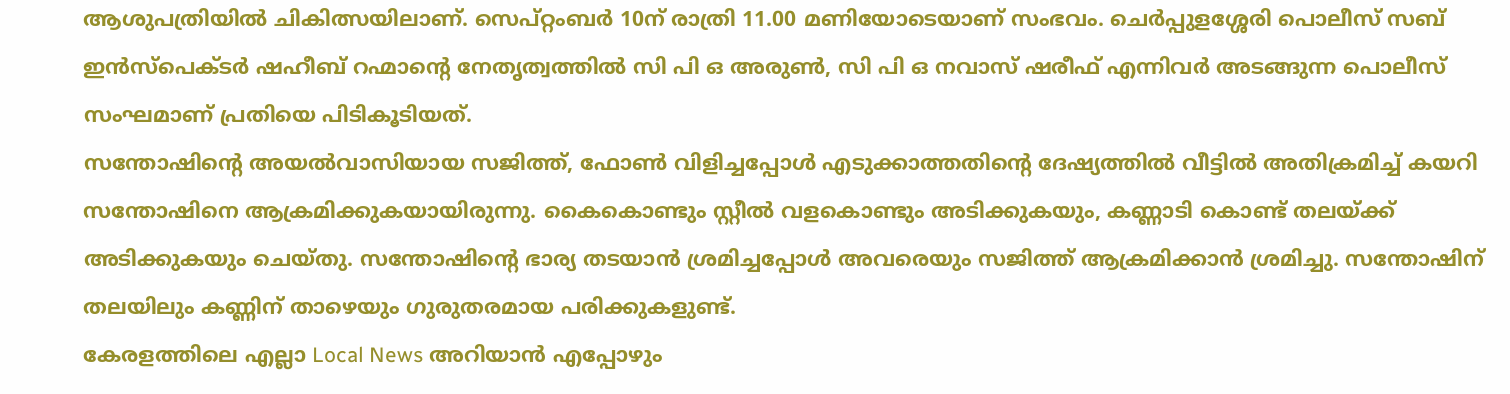ആശുപത്രിയിൽ ചികിത്സയിലാണ്. സെപ്റ്റംബർ 10ന് രാത്രി 11.00 മണിയോടെയാണ് സംഭവം. ചെർപ്പുളശ്ശേരി പൊലീസ് സബ് ഇൻസ്പെക്ടർ ഷഹീബ് റഹ്മാന്റെ നേതൃത്വത്തിൽ സി പി ഒ അരുൺ, സി പി ഒ നവാസ് ഷരീഫ് എന്നിവർ അടങ്ങുന്ന പൊലീസ് സംഘമാണ് പ്രതിയെ പിടികൂടിയത്.
സന്തോഷിന്റെ അയൽവാസിയായ സജിത്ത്, ഫോൺ വിളിച്ചപ്പോൾ എടുക്കാത്തതിന്റെ ദേഷ്യത്തിൽ വീട്ടിൽ അതിക്രമിച്ച് കയറി സന്തോഷിനെ ആക്രമിക്കുകയായിരുന്നു. കൈകൊണ്ടും സ്റ്റീൽ വളകൊണ്ടും അടിക്കുകയും, കണ്ണാടി കൊണ്ട് തലയ്ക്ക് അടിക്കുകയും ചെയ്തു. സന്തോഷിന്റെ ഭാര്യ തടയാൻ ശ്രമിച്ചപ്പോൾ അവരെയും സജിത്ത് ആക്രമിക്കാൻ ശ്രമിച്ചു. സന്തോഷിന് തലയിലും കണ്ണിന് താഴെയും ഗുരുതരമായ പരിക്കുകളുണ്ട്.
കേരളത്തിലെ എല്ലാ Local News അറിയാൻ എപ്പോഴും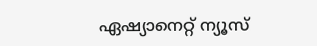ഏഷ്യാനെറ്റ് ന്യൂസ്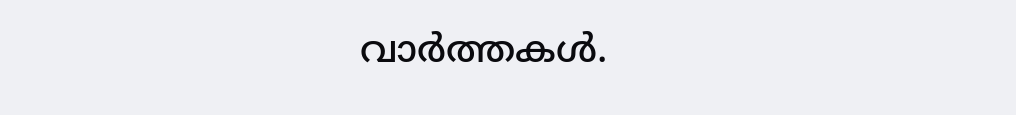വാർത്തകൾ.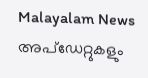Malayalam News അപ്ഡേറ്റുകളും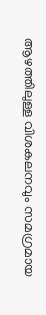ആഴത്തിലുള്ള വിശകലനവും സമഗ്രമായ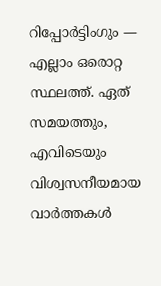റിപ്പോർട്ടിംഗും — എല്ലാം ഒരൊറ്റ സ്ഥലത്ത്. ഏത് സമയത്തും, എവിടെയും വിശ്വസനീയമായ വാർത്തകൾ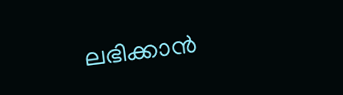ലഭിക്കാൻ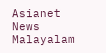Asianet News Malayalam